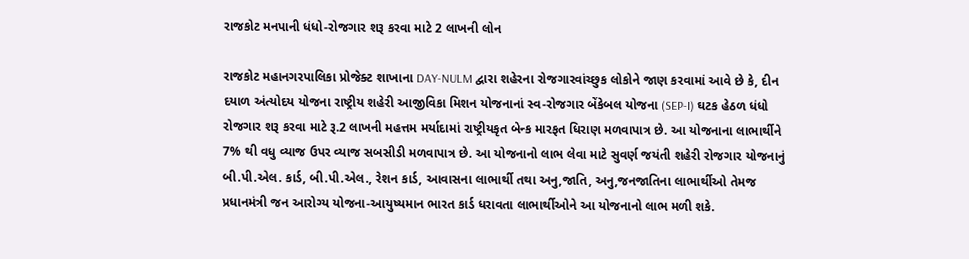રાજકોટ મનપાની ધંધો-રોજગાર શરૂ કરવા માટે 2 લાખની લોન

રાજકોટ મહાનગરપાલિકા પ્રોજેક્ટ શાખાના DAY-NULM દ્વારા શહેરના રોજગારવાંચ્છુક લોકોને જાણ કરવામાં આવે છે કે, દીન દયાળ અંત્યોદય યોજના રાષ્ટ્રીય શહેરી આજીવિકા મિશન યોજનાનાં સ્વ-રોજગાર બેંકેબલ યોજના (SEP-I) ઘટક હેઠળ ધંધો રોજગાર શરૂ કરવા માટે રૂ.2 લાખની મહત્તમ મર્યાદામાં રાષ્ટ્રીયકૃત બેન્ક મારફત ધિરાણ મળવાપાત્ર છે. આ યોજનાના લાભાર્થીને 7% થી વધુ વ્યાજ ઉપર વ્યાજ સબસીડી મળવાપાત્ર છે. આ યોજનાનો લાભ લેવા માટે સુવર્ણ જયંતી શહેરી રોજગાર યોજનાનું બી.પી.એલ. કાર્ડ, બી.પી.એલ., રેશન કાર્ડ, આવાસના લાભાર્થી તથા અનુ,જાતિ, અનુ,જનજાતિના લાભાર્થીઓ તેમજ પ્રધાનમંત્રી જન આરોગ્ય યોજના-આયુષ્યમાન ભારત કાર્ડ ધરાવતા લાભાર્થીઓને આ યોજનાનો લાભ મળી શકે.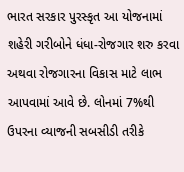ભારત સરકાર પુરસ્કૃત આ યોજનામાં શહેરી ગરીબોને ધંધા-રોજગાર શરુ કરવા અથવા રોજગારના વિકાસ માટે લાભ આપવામાં આવે છે. લોનમાં 7%થી ઉપરના વ્યાજની સબસીડી તરીકે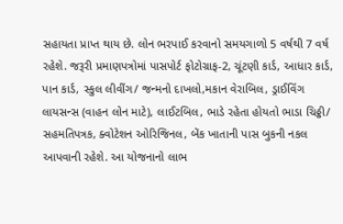સહાયતા પ્રાપ્ત થાય છે. લોન ભરપાઈ કરવાનો સમયગાળો 5 વર્ષથી 7 વર્ષ રહેશે. જરૂરી પ્રમાણપત્રોમાં પાસપોર્ટ ફોટોગ્રાફ-2, ચૂંટણી કાર્ડ, આધાર કાર્ડ, પાન કાર્ડ, સ્કુલ લીવીંગ/ જન્મનો દાખલો,મકાન વેરાબિલ, ડ્રાઈવિંગ લાયસન્સ (વાહન લોન માટે), લાઈટબિલ, ભાડે રહેતા હોયતો ભાડા ચિઠ્ઠી/ સહમતિપત્રક, ક્વોટેશન ઓરિજિનલ, બેંક ખાતાની પાસ બુકની નકલ આપવાની રહેશે. આ યોજનાનો લાભ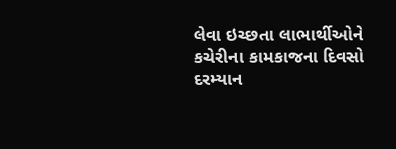લેવા ઇચ્છતા લાભાર્થીઓને કચેરીના કામકાજના દિવસો દરમ્યાન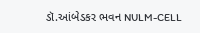ડૉ.આંબેડકર ભવન NULM-CELL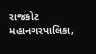રાજકોટ મહાનગરપાલિકા,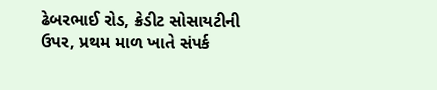ઢેબરભાઈ રોડ, ક્રેડીટ સોસાયટીની ઉપર, પ્રથમ માળ ખાતે સંપર્ક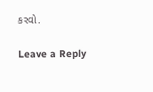કરવો.

Leave a Reply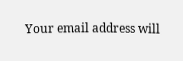Your email address will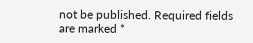not be published. Required fields are marked *